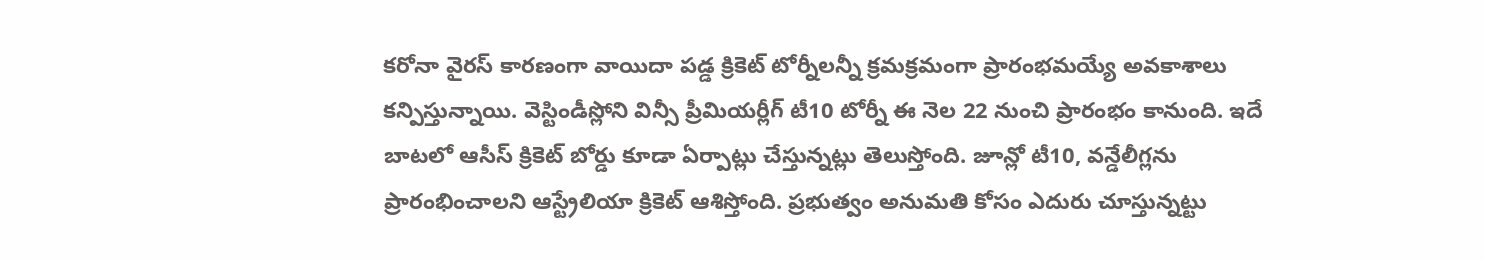కరోనా వైరస్ కారణంగా వాయిదా పడ్డ క్రికెట్ టోర్నీలన్నీ క్రమక్రమంగా ప్రారంభమయ్యే అవకాశాలు కన్పిస్తున్నాయి. వెస్టిండీస్లోని విన్సీ ప్రీమియర్లీగ్ టీ10 టోర్నీ ఈ నెల 22 నుంచి ప్రారంభం కానుంది. ఇదే బాటలో ఆసీస్ క్రికెట్ బోర్డు కూడా ఏర్పాట్లు చేస్తున్నట్లు తెలుస్తోంది. జూన్లో టీ10, వన్డేలీగ్లను ప్రారంభించాలని ఆస్ట్రేలియా క్రికెట్ ఆశిస్తోంది. ప్రభుత్వం అనుమతి కోసం ఎదురు చూస్తున్నట్టు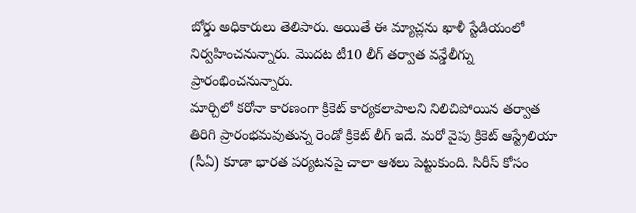బోర్డు అధికారులు తెలిపారు. అయితే ఈ మ్యాచ్లను ఖాళీ స్టేడియంలో నిర్వహించనున్నారు. మొదట టీ10 లీగ్ తర్వాత వన్డేలీగ్ను ప్రారంభించనున్నారు.
మార్చిలో కరోనా కారణంగా క్రికెట్ కార్యకలాపాలని నిలిచిపోయిన తర్వాత తిరిగి ప్రారంభమవుతున్న రెండో క్రికెట్ లీగ్ ఇదే. మరో వైపు క్రికెట్ ఆస్ట్రేలియా (సీఏ) కూడా భారత పర్యటనపై చాలా ఆశలు పెట్టుకుంది. సిరీస్ కోసం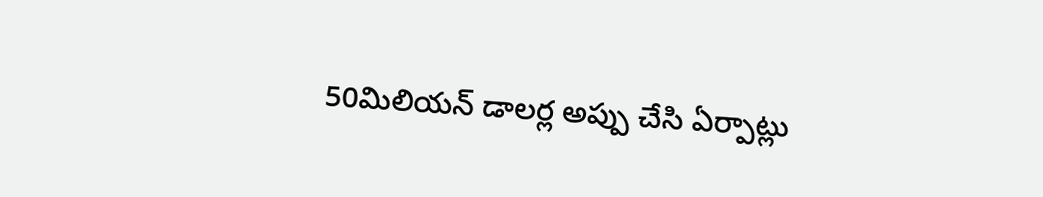50మిలియన్ డాలర్ల అప్పు చేసి ఏర్పాట్లు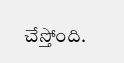చేస్తోంది.